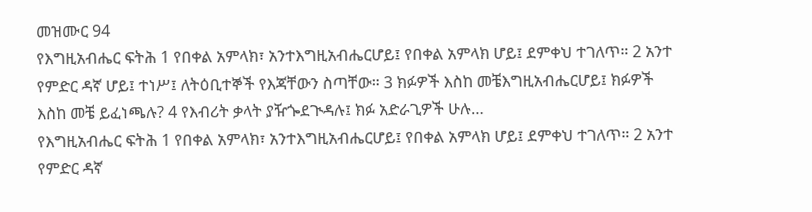መዝሙር 94
የእግዚአብሔር ፍትሕ 1 የበቀል አምላክ፣ አንተእግዚአብሔርሆይ፤ የበቀል አምላክ ሆይ፤ ደምቀህ ተገለጥ። 2 አንተ የምድር ዳኛ ሆይ፤ ተነሥ፤ ለትዕቢተኞች የእጃቸውን ስጣቸው። 3 ክፉዎች እስከ መቼእግዚአብሔርሆይ፤ ክፉዎች እስከ መቼ ይፈነጫሉ? 4 የእብሪት ቃላት ያዥጐደጒዳሉ፤ ክፉ አድራጊዎች ሁሉ…
የእግዚአብሔር ፍትሕ 1 የበቀል አምላክ፣ አንተእግዚአብሔርሆይ፤ የበቀል አምላክ ሆይ፤ ደምቀህ ተገለጥ። 2 አንተ የምድር ዳኛ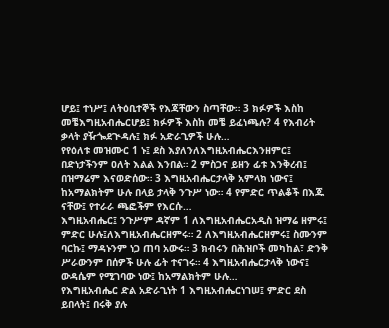ሆይ፤ ተነሥ፤ ለትዕቢተኞች የእጃቸውን ስጣቸው። 3 ክፉዎች እስከ መቼእግዚአብሔርሆይ፤ ክፉዎች እስከ መቼ ይፈነጫሉ? 4 የእብሪት ቃላት ያዥጐደጒዳሉ፤ ክፉ አድራጊዎች ሁሉ…
የየዕለቱ መዝሙር 1 ኑ፤ ደስ እያለንለእግዚአብሔርእንዘምር፤ በድነታችንም ዐለት እልል እንበል። 2 ምስጋና ይዘን ፊቱ እንቅረብ፤ በዝማሬም እናወድሰው። 3 እግዚአብሔርታላቅ አምላክ ነውና፤ ከአማልክትም ሁሉ በላይ ታላቅ ንጉሥ ነው። 4 የምድር ጥልቆች በእጁ ናቸው፤ የተራራ ጫፎችም የእርሱ…
እግዚአብሔር፤ ንጉሥም ዳኛም 1 ለእግዚአብሔርአዲስ ዝማሬ ዘምሩ፤ ምድር ሁሉ፤ለእግዚአብሔርዘምሩ። 2 ለእግዚአብሔርዘምሩ፤ ስሙንም ባርኩ፤ ማዳኑንም ነጋ ጠባ አውሩ። 3 ክብሩን በሕዝቦች መካከል፣ ድንቅ ሥራውንም በሰዎች ሁሉ ፊት ተናገሩ። 4 እግዚአብሔርታላቅ ነውና፤ ውዳሴም የሚገባው ነው፤ ከአማልክትም ሁሉ…
የእግዚአብሔር ድል አድራጊነት 1 እግዚአብሔርነገሠ፤ ምድር ደስ ይበላት፤ በሩቅ ያሉ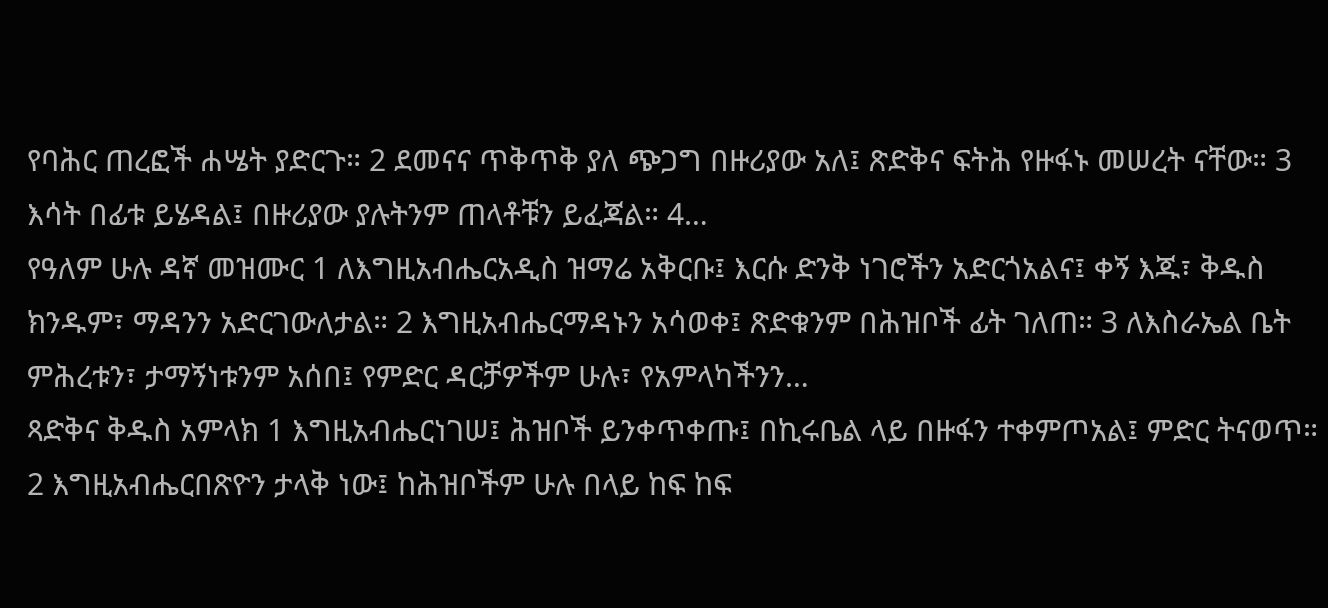የባሕር ጠረፎች ሐሤት ያድርጉ። 2 ደመናና ጥቅጥቅ ያለ ጭጋግ በዙሪያው አለ፤ ጽድቅና ፍትሕ የዙፋኑ መሠረት ናቸው። 3 እሳት በፊቱ ይሄዳል፤ በዙሪያው ያሉትንም ጠላቶቹን ይፈጃል። 4…
የዓለም ሁሉ ዳኛ መዝሙር 1 ለእግዚአብሔርአዲስ ዝማሬ አቅርቡ፤ እርሱ ድንቅ ነገሮችን አድርጎአልና፤ ቀኝ እጁ፣ ቅዱስ ክንዱም፣ ማዳንን አድርገውለታል። 2 እግዚአብሔርማዳኑን አሳወቀ፤ ጽድቁንም በሕዝቦች ፊት ገለጠ። 3 ለእስራኤል ቤት ምሕረቱን፣ ታማኝነቱንም አሰበ፤ የምድር ዳርቻዎችም ሁሉ፣ የአምላካችንን…
ጻድቅና ቅዱስ አምላክ 1 እግዚአብሔርነገሠ፤ ሕዝቦች ይንቀጥቀጡ፤ በኪሩቤል ላይ በዙፋን ተቀምጦአል፤ ምድር ትናወጥ። 2 እግዚአብሔርበጽዮን ታላቅ ነው፤ ከሕዝቦችም ሁሉ በላይ ከፍ ከፍ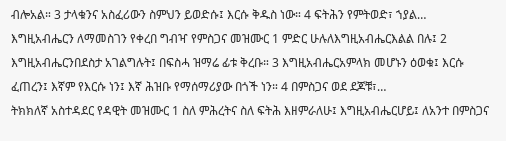ብሎአል። 3 ታላቁንና አስፈሪውን ስምህን ይወድሱ፤ እርሱ ቅዱስ ነው። 4 ፍትሕን የምትወድ፣ ኀያል…
እግዚአብሔርን ለማመስገን የቀረበ ግብዣ የምስጋና መዝሙር 1 ምድር ሁሉለእግዚአብሔርእልል በሉ፤ 2 እግዚአብሔርንበደስታ አገልግሉት፤ በፍስሓ ዝማሬ ፊቱ ቅረቡ። 3 እግዚአብሔርአምላክ መሆኑን ዕወቁ፤ እርሱ ፈጠረን፤ እኛም የእርሱ ነን፤ እኛ ሕዝቡ የማሰማሪያው በጎች ነን። 4 በምስጋና ወደ ደጆቹ፣…
ትክክለኛ አስተዳደር የዳዊት መዝሙር 1 ስለ ምሕረትና ስለ ፍትሕ እዘምራለሁ፤ እግዚአብሔርሆይ፤ ለአንተ በምስጋና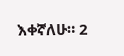እቀኛለሁ። 2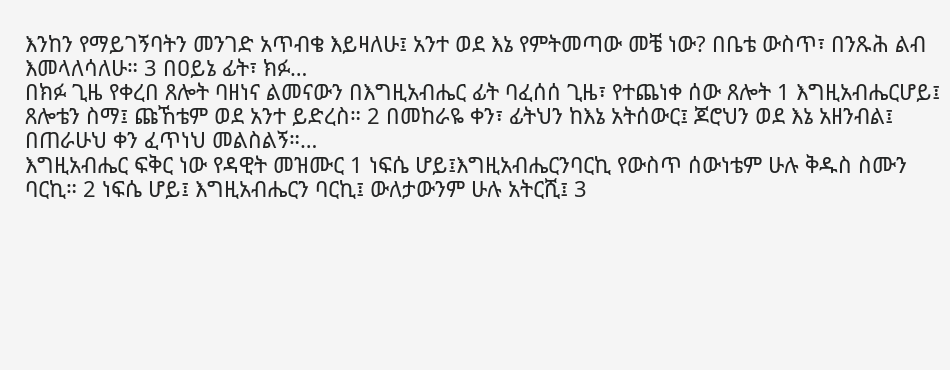እንከን የማይገኝባትን መንገድ አጥብቄ እይዛለሁ፤ አንተ ወደ እኔ የምትመጣው መቼ ነው? በቤቴ ውስጥ፣ በንጹሕ ልብ እመላለሳለሁ። 3 በዐይኔ ፊት፣ ክፉ…
በክፉ ጊዜ የቀረበ ጸሎት ባዘነና ልመናውን በእግዚአብሔር ፊት ባፈሰሰ ጊዜ፣ የተጨነቀ ሰው ጸሎት 1 እግዚአብሔርሆይ፤ ጸሎቴን ስማ፤ ጩኸቴም ወደ አንተ ይድረስ። 2 በመከራዬ ቀን፣ ፊትህን ከእኔ አትሰውር፤ ጆሮህን ወደ እኔ አዘንብል፤ በጠራሁህ ቀን ፈጥነህ መልስልኝ።…
እግዚአብሔር ፍቅር ነው የዳዊት መዝሙር 1 ነፍሴ ሆይ፤እግዚአብሔርንባርኪ የውስጥ ሰውነቴም ሁሉ ቅዱስ ስሙን ባርኪ። 2 ነፍሴ ሆይ፤ እግዚአብሔርን ባርኪ፤ ውለታውንም ሁሉ አትርሺ፤ 3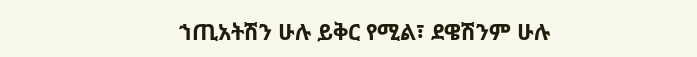ኀጢአትሽን ሁሉ ይቅር የሚል፣ ደዌሽንም ሁሉ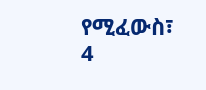የሚፈውስ፣ 4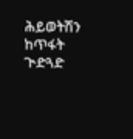ሕይወትሽን ከጥፋት ጒድጓድ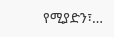የሚያድን፣…